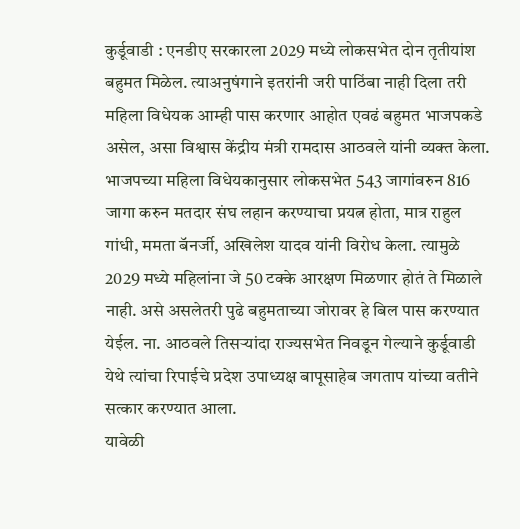कुर्डूवाडी : एनडीए सरकारला 2029 मध्ये लोकसभेत दोन तृतीयांश बहुमत मिळेल. त्याअनुषंगाने इतरांनी जरी पाठिंबा नाही दिला तरी महिला विधेयक आम्ही पास करणार आहोत एवढं बहुमत भाजपकडे असेल, असा विश्वास केंद्रीय मंत्री रामदास आठवले यांनी व्यक्त केला.
भाजपच्या महिला विधेयकानुसार लोकसभेत 543 जागांवरुन 816 जागा करुन मतदार संघ लहान करण्याचा प्रयत्न होता, मात्र राहुल गांधी, ममता बॅनर्जी, अखिलेश यादव यांनी विरोध केला. त्यामुळे 2029 मध्ये महिलांना जे 50 टक्के आरक्षण मिळणार होतं ते मिळाले नाही. असे असलेतरी पुढे बहुमताच्या जोरावर हे बिल पास करण्यात येईल. ना. आठवले तिसऱ्यांदा राज्यसभेत निवडून गेल्याने कुर्डूवाडी येथे त्यांचा रिपाईचे प्रदेश उपाध्यक्ष बापूसाहेब जगताप यांच्या वतीने सत्कार करण्यात आला.
यावेळी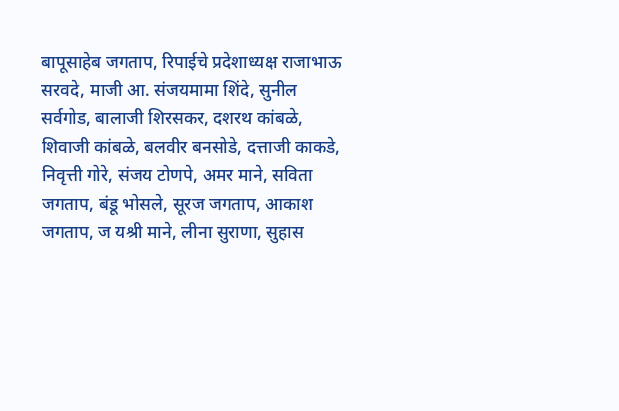बापूसाहेब जगताप, रिपाईचे प्रदेशाध्यक्ष राजाभाऊ सरवदे, माजी आ. संजयमामा शिंदे, सुनील सर्वगोड, बालाजी शिरसकर, दशरथ कांबळे, शिवाजी कांबळे, बलवीर बनसोडे, दत्ताजी काकडे, निवृत्ती गोरे, संजय टोणपे, अमर माने, सविता जगताप, बंडू भोसले, सूरज जगताप, आकाश जगताप, ज यश्री माने, लीना सुराणा, सुहास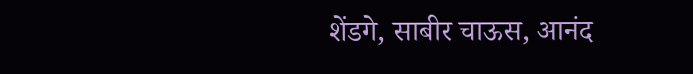शेंडगे, साबीर चाऊस, आनंद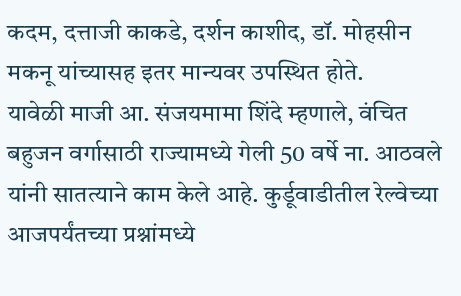कदम, दत्ताजी काकडे, दर्शन काशीद, डॉ. मोहसीन मकनू यांच्यासह इतर मान्यवर उपस्थित होते.
यावेळी माजी आ. संजयमामा शिंदे म्हणाले, वंचित बहुजन वर्गासाठी राज्यामध्ये गेली 50 वर्षे ना. आठवले यांनी सातत्याने काम केले आहे. कुर्डूवाडीतील रेल्वेच्या आजपर्यंतच्या प्रश्नांमध्ये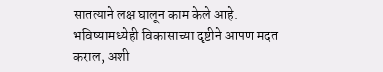सातत्याने लक्ष घालून काम केले आहे. भविष्यामध्येही विकासाच्या दृष्टीने आपण मदत कराल, अशी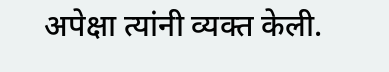अपेक्षा त्यांनी व्यक्त केली.